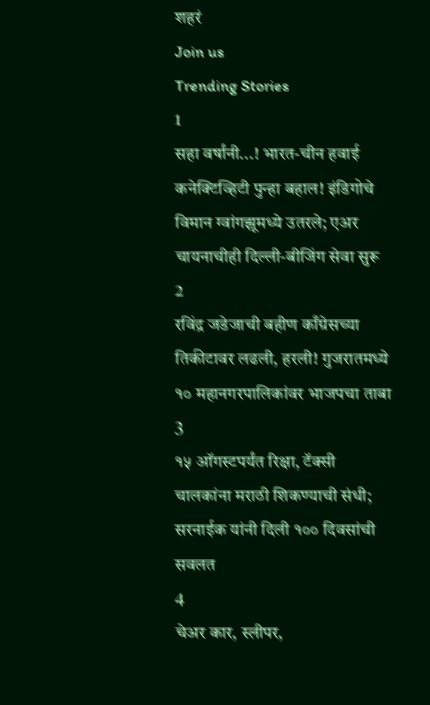शहरं
Join us
Trending Stories
1
सहा वर्षांनी...! भारत-चीन हवाई कनेक्टिव्हिटी पुन्हा बहाल! इंडिगोचे विमान ग्वांगझूमध्ये उतरले; एअर चायनाचीही दिल्ली-बीजिंग सेवा सुरू
2
रविंद्र जडेजाची बहीण काँग्रेसच्या तिकीटावर लढली, हरली! गुजरातमध्ये १० महानगरपालिकांवर भाजपचा ताबा
3
१५ ऑगस्टपर्यंत रिक्षा, टॅक्सी चालकांना मराठी शिकण्याची संधी; सरनाईक यांनी दिली १०० दिवसांची सवलत
4
चेअर कार, स्लीपर,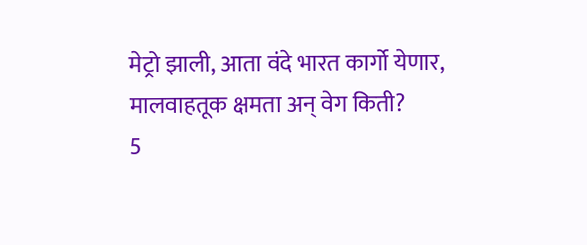मेट्रो झाली, आता वंदे भारत कार्गो येणार, मालवाहतूक क्षमता अन् वेग किती?
5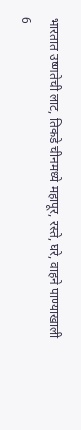भारतात उष्णतेची लाट, तिकडे चीनमध्ये महापूर, रस्ते, घरे, वाहने पाण्याखाली
6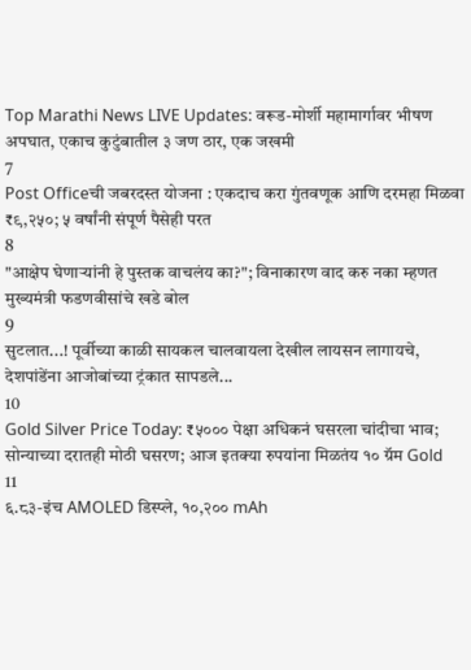Top Marathi News LIVE Updates: वरूड-मोर्शी महामार्गावर भीषण अपघात, एकाच कुटुंबातील ३ जण ठार, एक जखमी
7
Post Officeची जबरदस्त योजना : एकदाच करा गुंतवणूक आणि दरमहा मिळवा ₹९,२५०; ५ वर्षांनी संपूर्ण पैसेही परत
8
"आक्षेप घेणाऱ्यांनी हे पुस्तक वाचलंय का?"; विनाकारण वाद करु नका म्हणत मुख्यमंत्री फडणवीसांचे खडे बोल
9
सुटलात...! पूर्वीच्या काळी सायकल चालवायला देखील लायसन लागायचे, देशपांडेंना आजोबांच्या ट्रंकात सापडले...
10
Gold Silver Price Today: ₹५००० पेक्षा अधिकनं घसरला चांदीचा भाव; सोन्याच्या दरातही मोठी घसरण; आज इतक्या रुपयांना मिळतंय १० ग्रॅम Gold
11
६.८३-इंच AMOLED डिस्प्ले, १०,२०० mAh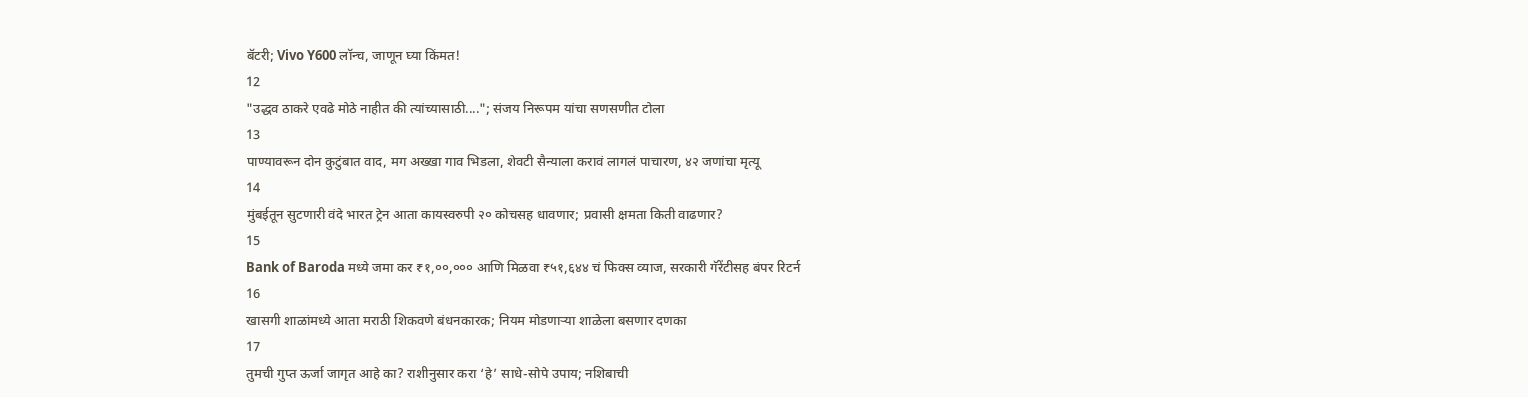बॅटरी; Vivo Y600 लॉन्च, जाणून घ्या किंमत!
12
"उद्धव ठाकरे एवढे मोठे नाहीत की त्यांच्यासाठी...."; संजय निरूपम यांचा सणसणीत टोला
13
पाण्यावरून दोन कुटुंबात वाद, मग अख्खा गाव भिडला, शेवटी सैन्याला करावं लागलं पाचारण, ४२ जणांचा मृत्यू
14
मुंबईतून सुटणारी वंदे भारत ट्रेन आता कायस्वरुपी २० कोचसह धावणार; प्रवासी क्षमता किती वाढणार?
15
Bank of Baroda मध्ये जमा कर ₹१,००,००० आणि मिळवा ₹५१,६४४ चं फिक्स व्याज, सरकारी गॅरेंटीसह बंपर रिटर्न
16
खासगी शाळांमध्ये आता मराठी शिकवणे बंधनकारक; नियम मोडणाऱ्या शाळेला बसणार दणका
17
तुमची गुप्त ऊर्जा जागृत आहे का? राशीनुसार करा ‘हे’ साधे-सोपे उपाय; नशिबाची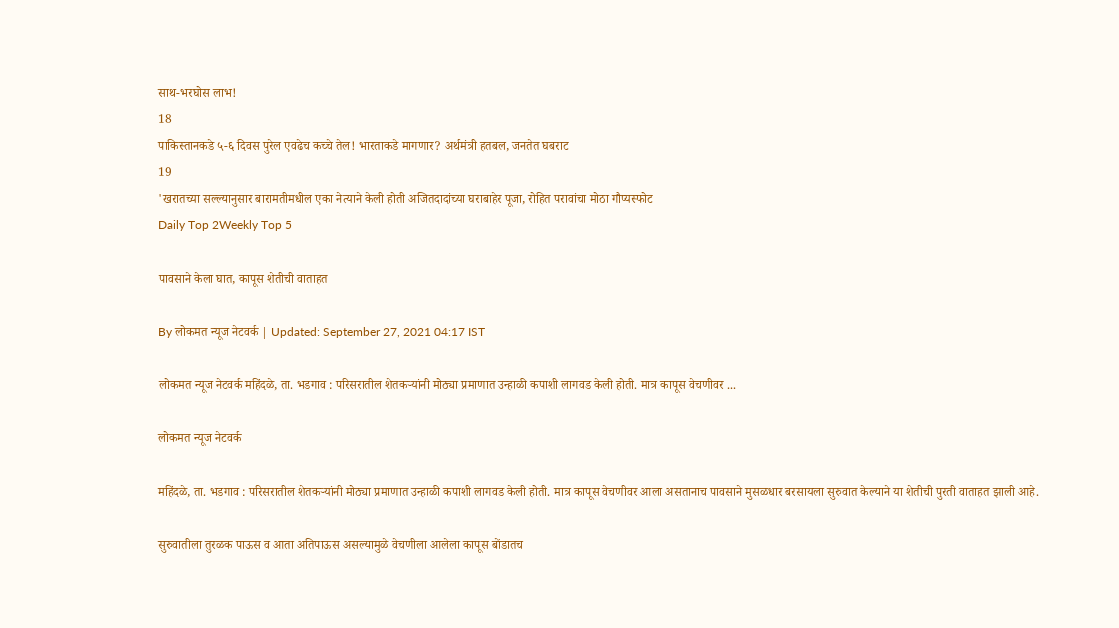साथ-भरघोस लाभ!
18
पाकिस्तानकडे ५-६ दिवस पुरेल एवढेच कच्चे तेल! भारताकडे मागणार? अर्थमंत्री हतबल, जनतेत घबराट
19
'खरातच्या सल्ल्यानुसार बारामतीमधील एका नेत्याने केली होती अजितदादांच्या घराबाहेर पूजा, रोहित परावांचा मोठा गौप्यस्फोट
Daily Top 2Weekly Top 5

पावसाने केला घात, कापूस शेतीची वाताहत

By लोकमत न्यूज नेटवर्क | Updated: September 27, 2021 04:17 IST

लोकमत न्यूज नेटवर्क महिंदळे, ता. भडगाव : परिसरातील शेतकऱ्यांनी मोठ्या प्रमाणात उन्हाळी कपाशी लागवड केली होती. मात्र कापूस वेचणीवर ...

लोकमत न्यूज नेटवर्क

महिंदळे, ता. भडगाव : परिसरातील शेतकऱ्यांनी मोठ्या प्रमाणात उन्हाळी कपाशी लागवड केली होती. मात्र कापूस वेचणीवर आला असतानाच पावसाने मुसळधार बरसायला सुरुवात केल्याने या शेतीची पुरती वाताहत झाली आहे.

सुरुवातीला तुरळक पाऊस व आता अतिपाऊस असल्यामुळे वेचणीला आलेला कापूस बोंडातच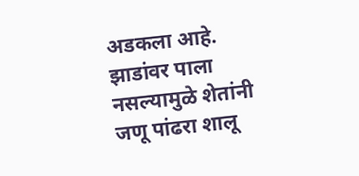अडकला आहे. झाडांवर पाला नसल्यामुळे शेतांनी जणू पांढरा शालू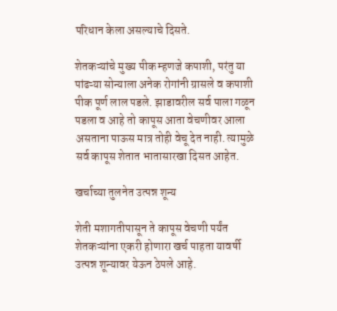परिधान केला असल्याचे दिसते.

शेतकऱ्यांचे मुख्य पीक म्हणजे कपाशी, परंतु या पांढऱ्या सोन्याला अनेक रोगांनी ग्रासले व कपाशी पीक पूर्ण लाल पडले. झाडावरील सर्व पाला गळून पडला व आहे तो कापूस आता वेचणीवर आला असताना पाऊस मात्र तोही वेचू देत नाही. त्यामुळे सर्व कापूस शेतात भातासारखा दिसत आहेत.

खर्चाच्या तुलनेत उत्पन्न शून्य

शेती मशागतीपासून ते कापूस वेचणी पर्यंत शेतकऱ्यांना एकरी होणारा खर्च पाहता यावर्षी उत्पन्न शून्यावर येऊन ठेपले आहे.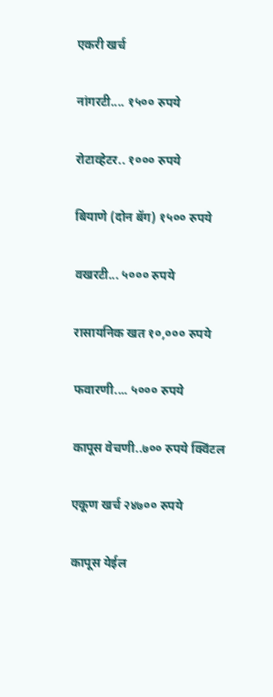एकरी खर्च

नांगरटी.... १५०० रुपये

रोटाव्हेटर.. १००० रुपये

बियाणे (दोन बॅग) १५०० रुपये

वखरटी... ५००० रुपये

रासायनिक खत १०,००० रुपये

फवारणी.... ५००० रुपये

कापूस वेचणी..७०० रुपये क्विंटल

एकूण खर्च २४७०० रुपये

कापूस येईल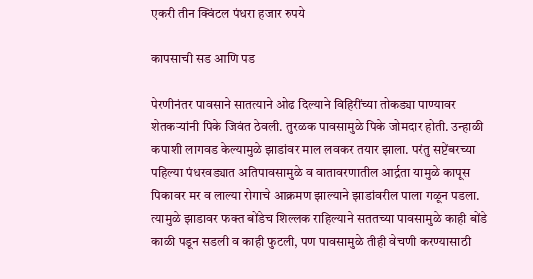एकरी तीन क्विंटल पंधरा हजार रुपये

कापसाची सड आणि पड

पेरणीनंतर पावसाने सातत्याने ओढ दिल्याने विहिरींच्या तोकड्या पाण्यावर शेतकऱ्यांनी पिके जिवंत ठेवली. तुरळक पावसामुळे पिके जोमदार होती. उन्हाळी कपाशी लागवड केल्यामुळे झाडांवर माल लवकर तयार झाला. परंतु सप्टेंबरच्या पहिल्या पंधरवड्यात अतिपावसामुळे व वातावरणातील आर्द्रता यामुळे कापूस पिकावर मर व लाल्या रोगाचे आक्रमण झाल्याने झाडांवरील पाला गळून पडला. त्यामुळे झाडावर फक्त बोंडेच शिल्लक राहिल्याने सततच्या पावसामुळे काही बोंडे काळी पडून सडली व काही फुटली, पण पावसामुळे तीही वेचणी करण्यासाठी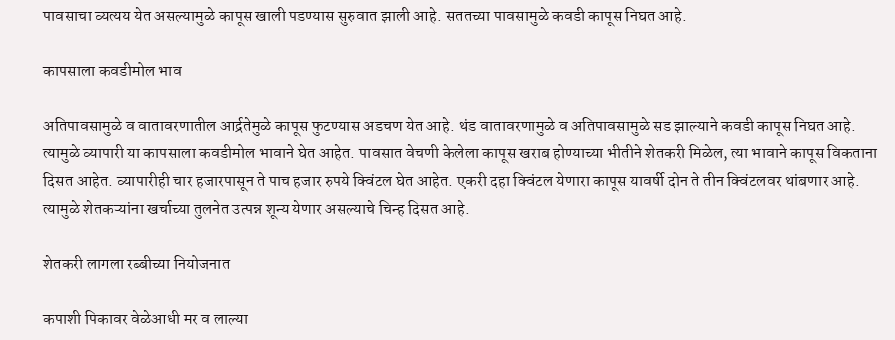पावसाचा व्यत्यय येत असल्यामुळे कापूस खाली पडण्यास सुरुवात झाली आहे. सततच्या पावसामुळे कवडी कापूस निघत आहे.

कापसाला कवडीमोल भाव

अतिपावसामुळे व वातावरणातील आर्द्रतेमुळे कापूस फुटण्यास अडचण येत आहे. थंड वातावरणामुळे व अतिपावसामुळे सड झाल्याने कवडी कापूस निघत आहे. त्यामुळे व्यापारी या कापसाला कवडीमोल भावाने घेत आहेत. पावसात वेचणी केलेला कापूस खराब होण्याच्या भीतीने शेतकरी मिळेल, त्या भावाने कापूस विकताना दिसत आहेत. व्यापारीही चार हजारपासून ते पाच हजार रुपये क्विंटल घेत आहेत. एकरी दहा क्विंटल येणारा कापूस यावर्षी दोन ते तीन क्विंटलवर थांबणार आहे. त्यामुळे शेतकऱ्यांना खर्चाच्या तुलनेत उत्पन्न शून्य येणार असल्याचे चिन्ह दिसत आहे.

शेतकरी लागला रब्बीच्या नियोजनात

कपाशी पिकावर वेळेआधी मर व लाल्या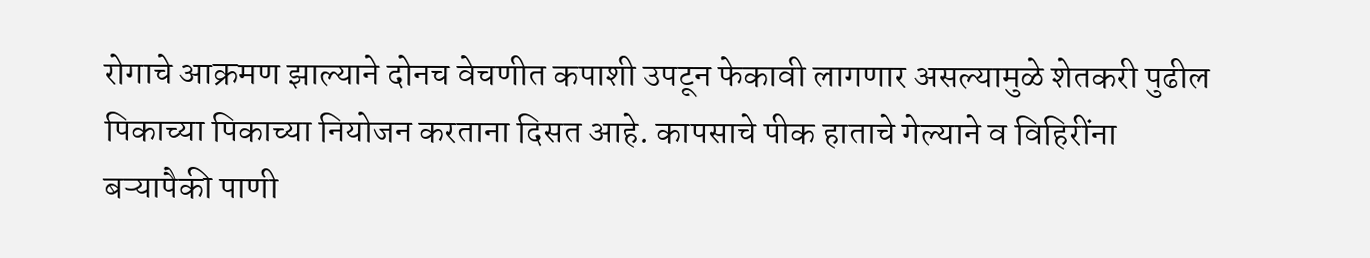रोगाचे आक्रमण झाल्याने दोनच वेचणीत कपाशी उपटून फेकावी लागणार असल्यामुळे शेतकरी पुढील पिकाच्या पिकाच्या नियोजन करताना दिसत आहे. कापसाचे पीक हाताचे गेल्याने व विहिरींना बऱ्यापैकी पाणी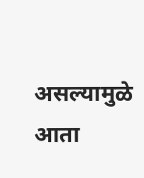असल्यामुळे आता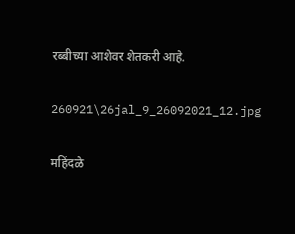रब्बीच्या आशेवर शेतकरी आहे.

260921\26jal_9_26092021_12.jpg

महिंदळे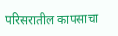परिसरातील कापसाचा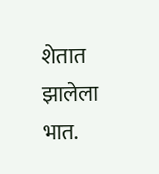शेतात झालेला भात.